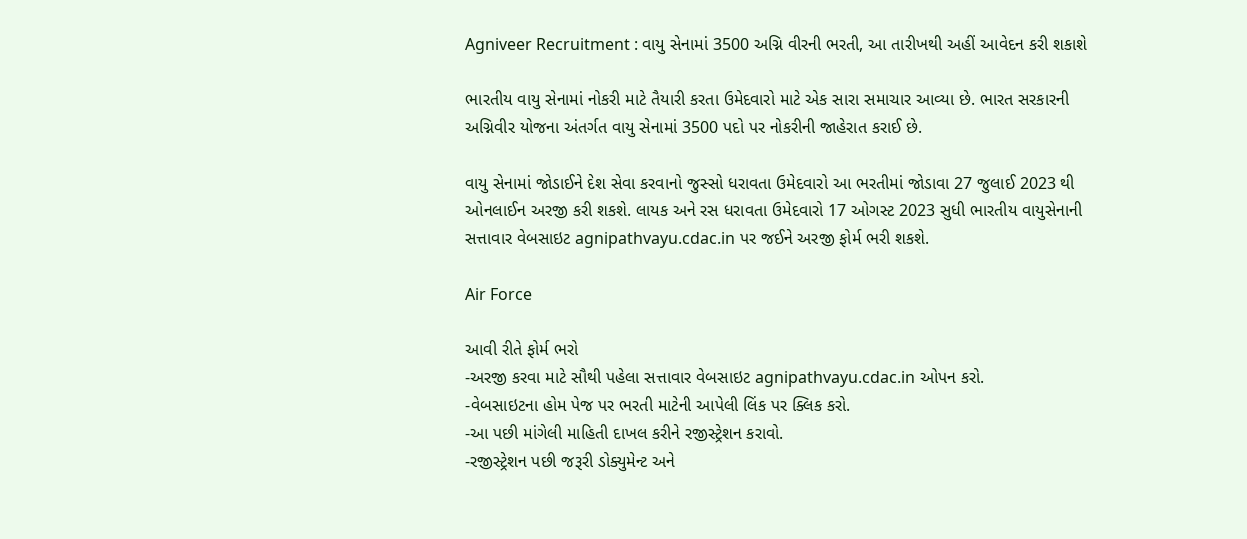Agniveer Recruitment : વાયુ સેનામાં 3500 અગ્નિ વીરની ભરતી, આ તારીખથી અહીં આવેદન કરી શકાશે

ભારતીય વાયુ સેનામાં નોકરી માટે તૈયારી કરતા ઉમેદવારો માટે એક સારા સમાચાર આવ્યા છે. ભારત સરકારની અગ્નિવીર યોજના અંતર્ગત વાયુ સેનામાં 3500 પદો પર નોકરીની જાહેરાત કરાઈ છે.

વાયુ સેનામાં જોડાઈને દેશ સેવા કરવાનો જુસ્સો ધરાવતા ઉમેદવારો આ ભરતીમાં જોડાવા 27 જુલાઈ 2023 થી ઓનલાઈન અરજી કરી શકશે. લાયક અને રસ ધરાવતા ઉમેદવારો 17 ઓગસ્ટ 2023 સુધી ભારતીય વાયુસેનાની સત્તાવાર વેબસાઇટ agnipathvayu.cdac.in પર જઈને અરજી ફોર્મ ભરી શકશે.

Air Force

આવી રીતે ફોર્મ ભરો
-અરજી કરવા માટે સૌથી પહેલા સત્તાવાર વેબસાઇટ agnipathvayu.cdac.in ઓપન કરો.
-વેબસાઇટના હોમ પેજ પર ભરતી માટેની આપેલી લિંક પર ક્લિક કરો.
-આ પછી માંગેલી માહિતી દાખલ કરીને રજીસ્ટ્રેશન કરાવો.
-રજીસ્ટ્રેશન પછી જરૂરી ડોક્યુમેન્ટ અને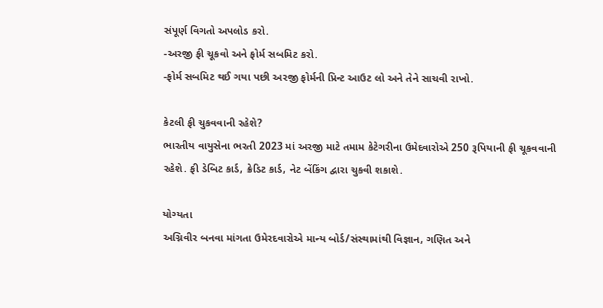સંપૂર્ણ વિગતો અપલોડ કરો.
-અરજી ફી ચૂકવો અને ફોર્મ સબમિટ કરો.
-ફોર્મ સબમિટ થઈ ગયા પછી અરજી ફોર્મની પ્રિન્ટ આઉટ લો અને તેને સાચવી રાખો.

કેટલી ફી ચુકવવાની રહેશે?
ભારતીય વાયુસેના ભરતી 2023 માં અરજી માટે તમામ કેટેગરીના ઉમેદવારોએ 250 રૂપિયાની ફી ચૂકવવાની રહેશે. ફી ડેબિટ કાર્ડ, ક્રેડિટ કાર્ડ, નેટ બેંકિંગ દ્વારા ચુકવી શકાશે.

યોગ્યતા
અગ્નિવીર બનવા માંગતા ઉમેરદવારોએ માન્ય બોર્ડ/સંસ્થામાંથી વિજ્ઞાન, ગણિત અને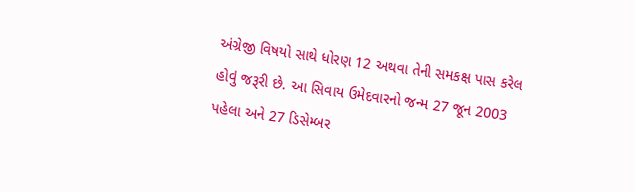અંગ્રેજી વિષયો સાથે ધોરણ 12 અથવા તેની સમકક્ષ પાસ કરેલ હોવું જરૂરી છે. આ સિવાય ઉમેદવારનો જન્મ 27 જૂન 2003 પહેલા અને 27 ડિસેમ્બર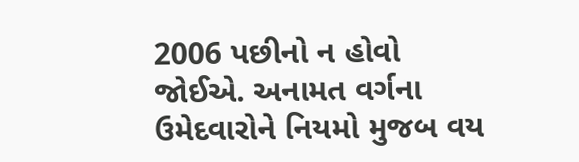2006 પછીનો ન હોવો જોઈએ. અનામત વર્ગના ઉમેદવારોને નિયમો મુજબ વય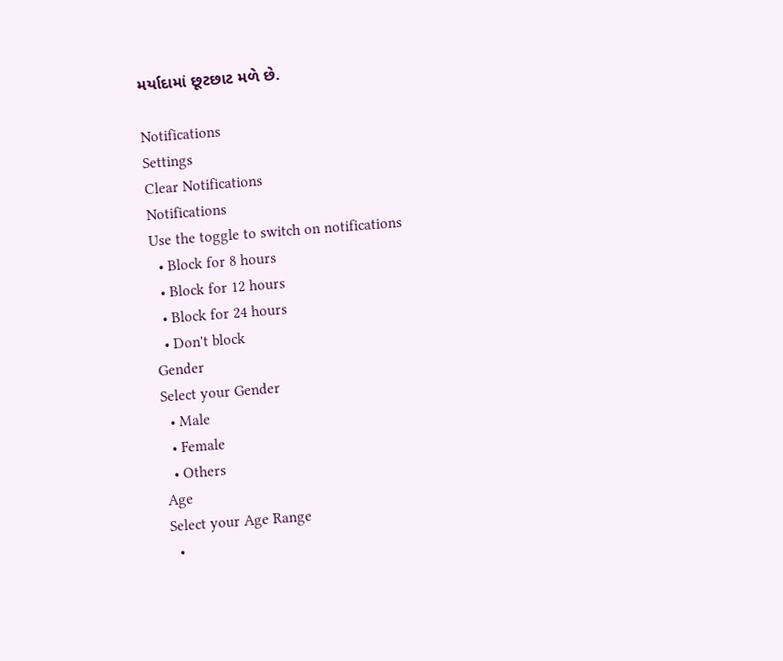મર્યાદામાં છૂટછાટ મળે છે.

Notifications
Settings
Clear Notifications
Notifications
Use the toggle to switch on notifications
  • Block for 8 hours
  • Block for 12 hours
  • Block for 24 hours
  • Don't block
Gender
Select your Gender
  • Male
  • Female
  • Others
Age
Select your Age Range
  •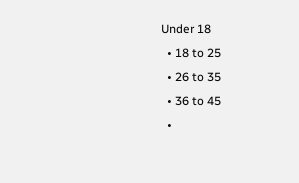Under 18
  • 18 to 25
  • 26 to 35
  • 36 to 45
  •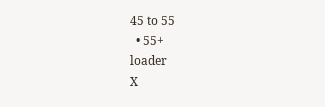45 to 55
  • 55+
loader
X